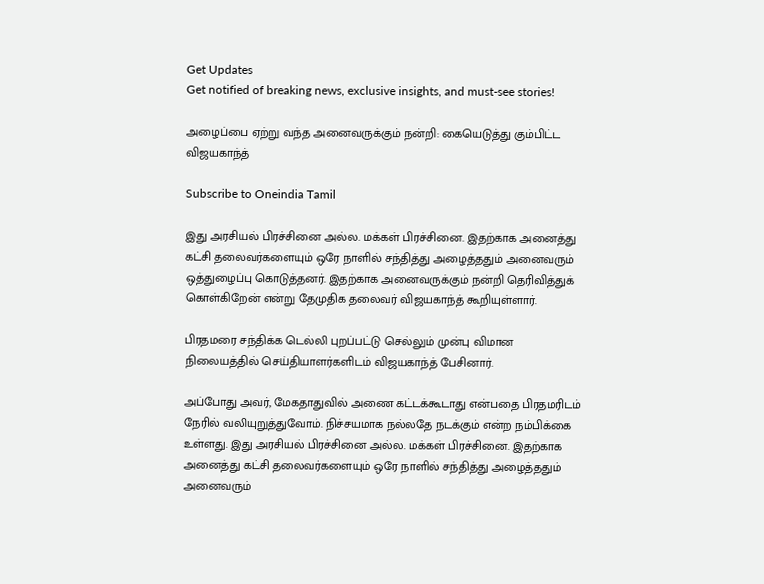Get Updates
Get notified of breaking news, exclusive insights, and must-see stories!

அழைப்பை ஏற்று வந்த அனைவருக்கும் நன்றி: கையெடுத்து கும்பிட்ட விஜயகாந்த்

Subscribe to Oneindia Tamil

இது அரசியல் பிரச்சினை அல்ல. மக்கள் பிரச்சினை. இதற்காக அனைத்து கட்சி தலைவர்களையும் ஒரே நாளில் சந்தித்து அழைத்ததும் அனைவரும் ஒத்துழைப்பு கொடுத்தனர். இதற்காக அனைவருக்கும் நன்றி தெரிவித்துக் கொள்கிறேன் என்று தேமுதிக தலைவர் விஜயகாந்த் கூறியுள்ளார்.

பிரதமரை சந்திக்க டெல்லி புறப்பட்டு செல்லும் முன்பு விமான நிலையத்தில் செய்தியாளர்களிடம் விஜயகாந்த் பேசினார்.

அப்போது அவர், மேகதாதுவில் அணை கட்டக்கூடாது என்பதை பிரதமரிடம் நேரில் வலியுறுத்துவோம். நிச்சயமாக நல்லதே நடக்கும் என்ற நம்பிக்கை உள்ளது. இது அரசியல் பிரச்சினை அல்ல. மக்கள் பிரச்சினை. இதற்காக அனைத்து கட்சி தலைவர்களையும் ஒரே நாளில் சந்தித்து அழைத்ததும் அனைவரும்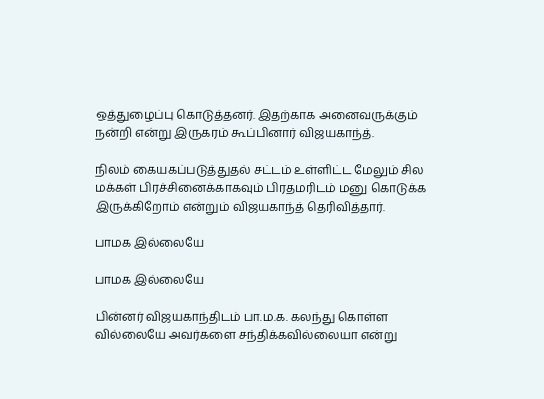ஒத்துழைப்பு கொடுத்தனர். இதற்காக அனைவருக்கும் நன்றி என்று இருகரம் கூப்பினார் விஜயகாந்த்.

நிலம் கையகப்படுத்துதல் சட்டம் உள்ளிட்ட மேலும் சில மக்கள் பிரச்சினைக்காகவும் பிரதமரிடம் மனு கொடுக்க இருக்கிறோம் என்றும் விஜயகாந்த் தெரிவித்தார்.

பாமக இல்லையே

பாமக இல்லையே

பின்னர் விஜயகாந்திடம் பா.ம.க. கலந்து கொள்ள வில்லையே அவர்களை சந்திக்கவில்லையா என்று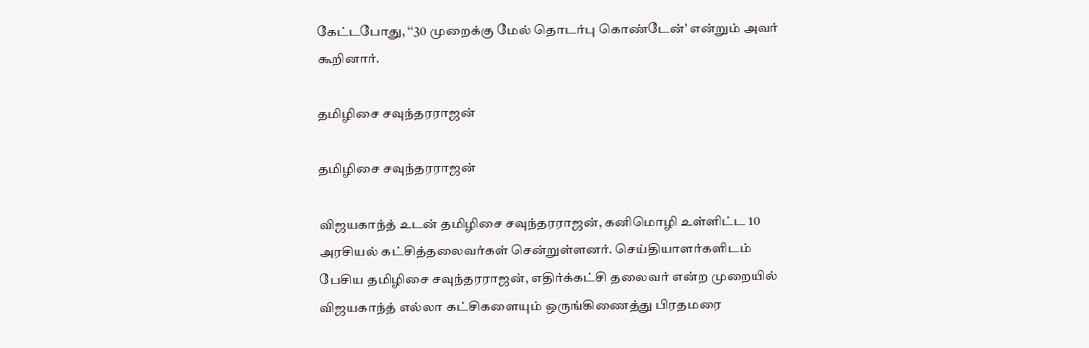கேட்டபோது, ‘‘30 முறைக்கு மேல் தொடர்பு கொண்டேன்' என்றும் அவர் கூறினார்.

தமிழிசை சவுந்தரராஜன்

தமிழிசை சவுந்தரராஜன்

விஜயகாந்த் உடன் தமிழிசை சவுந்தரராஜன், கனிமொழி உள்ளிட்ட 10 அரசியல் கட்சித்தலைவர்கள் சென்றுள்ளனர். செய்தியாளர்களிடம் பேசிய தமிழிசை சவுந்தரராஜன், எதிர்க்கட்சி தலைவர் என்ற முறையில் விஜயகாந்த் எல்லா கட்சிகளையும் ஒருங்கிணைத்து பிரதமரை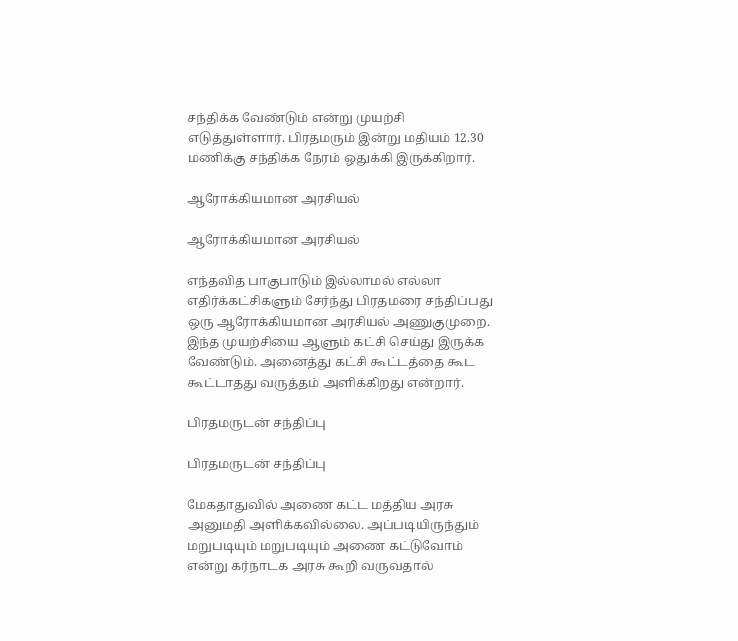சந்திக்க வேண்டும் என்று முயற்சி எடுத்துள்ளார். பிரதமரும் இன்று மதியம் 12.30 மணிக்கு சந்திக்க நேரம் ஒதுக்கி இருக்கிறார்.

ஆரோக்கியமான அரசியல்

ஆரோக்கியமான அரசியல்

எந்தவித பாகுபாடும் இல்லாமல் எல்லா எதிர்க்கட்சிகளும் சேர்ந்து பிரதமரை சந்திப்பது ஒரு ஆரோக்கியமான அரசியல் அணுகுமுறை. இந்த முயற்சியை ஆளும் கட்சி செய்து இருக்க வேண்டும். அனைத்து கட்சி கூட்டத்தை கூட கூட்டாதது வருத்தம் அளிக்கிறது என்றார்.

பிரதமருடன் சந்திப்பு

பிரதமருடன் சந்திப்பு

மேகதாதுவில் அணை கட்ட மத்திய அரசு அனுமதி அளிக்கவில்லை. அப்படியிருந்தும் மறுபடியும் மறுபடியும் அணை கட்டுவோம் என்று கர்நாடக அரசு கூறி வருவதால்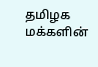தமிழக மக்களின்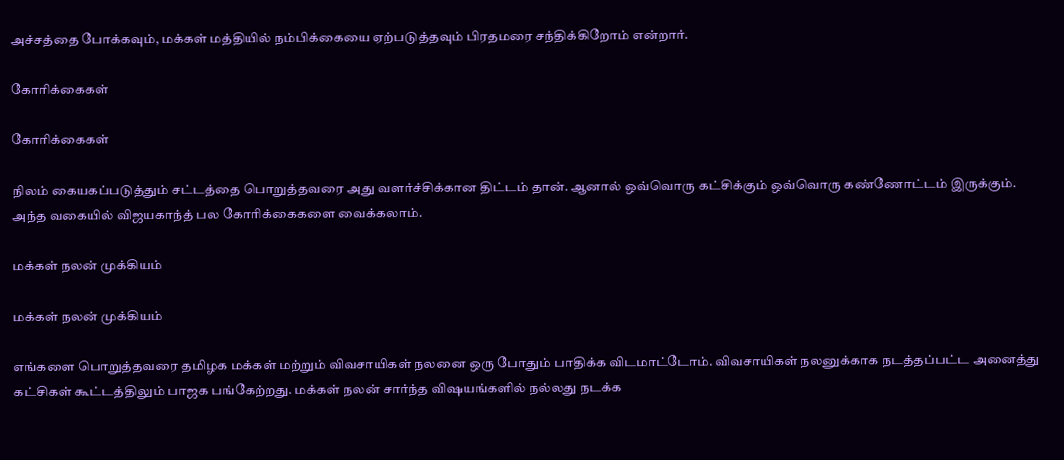அச்சத்தை போக்கவும், மக்கள் மத்தியில் நம்பிக்கையை ஏற்படுத்தவும் பிரதமரை சந்திக்கிறோம் என்றார்.

கோரிக்கைகள்

கோரிக்கைகள்

நிலம் கையகப்படுத்தும் சட்டத்தை பொறுத்தவரை அது வளர்ச்சிக்கான திட்டம் தான். ஆனால் ஒவ்வொரு கட்சிக்கும் ஒவ்வொரு கண்ணோட்டம் இருக்கும். அந்த வகையில் விஜயகாந்த் பல கோரிக்கைகளை வைக்கலாம்.

மக்கள் நலன் முக்கியம்

மக்கள் நலன் முக்கியம்

எங்களை பொறுத்தவரை தமிழக மக்கள் மற்றும் விவசாயிகள் நலனை ஒரு போதும் பாதிக்க விடமாட்டோம். விவசாயிகள் நலனுக்காக நடத்தப்பட்ட அனைத்து கட்சிகள் கூட்டத்திலும் பாஜக பங்கேற்றது. மக்கள் நலன் சார்ந்த விஷயங்களில் நல்லது நடக்க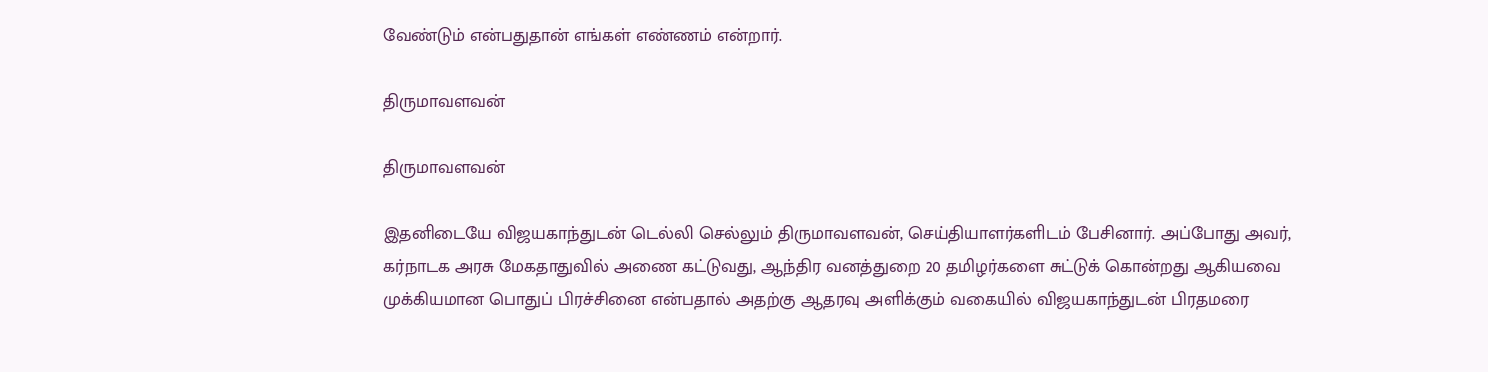வேண்டும் என்பதுதான் எங்கள் எண்ணம் என்றார்.

திருமாவளவன்

திருமாவளவன்

இதனிடையே விஜயகாந்துடன் டெல்லி செல்லும் திருமாவளவன், செய்தியாளர்களிடம் பேசினார். அப்போது அவர், கர்நாடக அரசு மேகதாதுவில் அணை கட்டுவது, ஆந்திர வனத்துறை 20 தமிழர்களை சுட்டுக் கொன்றது ஆகியவை முக்கியமான பொதுப் பிரச்சினை என்பதால் அதற்கு ஆதரவு அளிக்கும் வகையில் விஜயகாந்துடன் பிரதமரை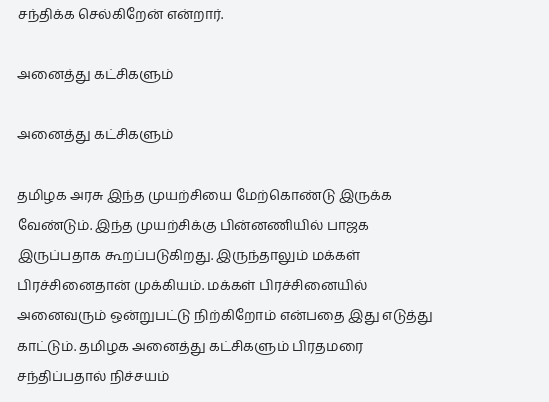சந்திக்க செல்கிறேன் என்றார்.

அனைத்து கட்சிகளும்

அனைத்து கட்சிகளும்

தமிழக அரசு இந்த முயற்சியை மேற்கொண்டு இருக்க வேண்டும். இந்த முயற்சிக்கு பின்னணியில் பாஜக இருப்பதாக கூறப்படுகிறது. இருந்தாலும் மக்கள் பிரச்சினைதான் முக்கியம். மக்கள் பிரச்சினையில் அனைவரும் ஒன்றுபட்டு நிற்கிறோம் என்பதை இது எடுத்து காட்டும். தமிழக அனைத்து கட்சிகளும் பிரதமரை சந்திப்பதால் நிச்சயம்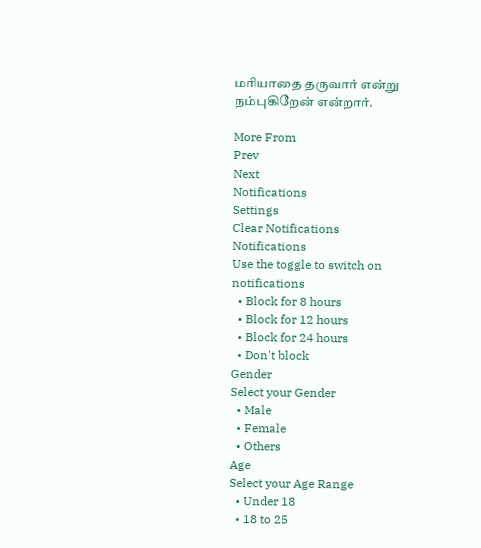மரியாதை தருவார் என்று நம்புகிறேன் என்றார்.

More From
Prev
Next
Notifications
Settings
Clear Notifications
Notifications
Use the toggle to switch on notifications
  • Block for 8 hours
  • Block for 12 hours
  • Block for 24 hours
  • Don't block
Gender
Select your Gender
  • Male
  • Female
  • Others
Age
Select your Age Range
  • Under 18
  • 18 to 25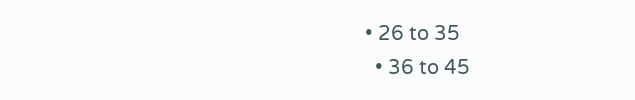• 26 to 35
  • 36 to 45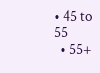• 45 to 55
  • 55+